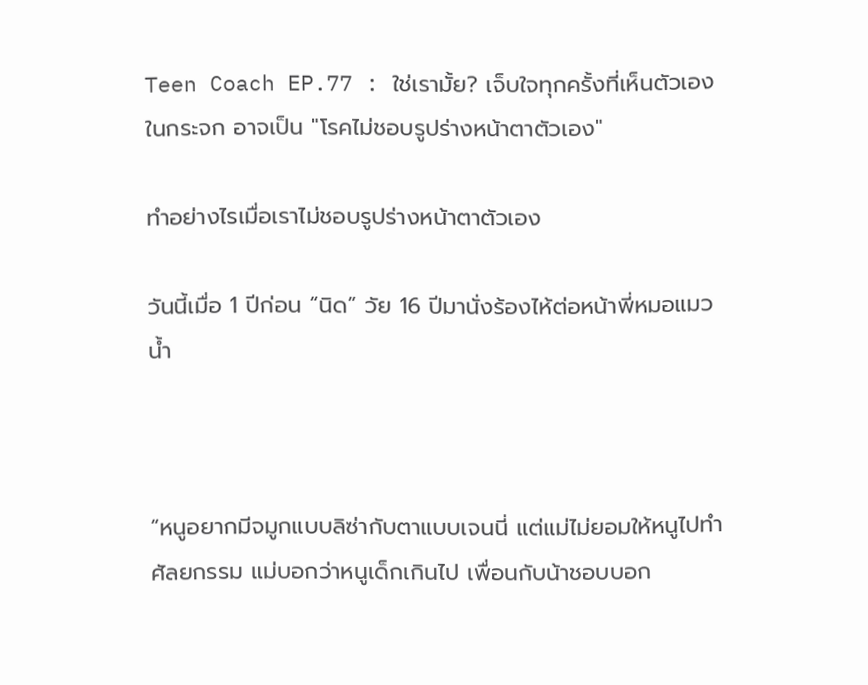Teen Coach EP.77 : ใช่เรามั้ย? เจ็บใจทุกครั้งที่เห็นตัวเองในกระจก อาจเป็น "โรคไม่ชอบรูปร่างหน้าตาตัวเอง"

ทำอย่างไรเมื่อเราไม่ชอบรูปร่างหน้าตาตัวเอง

วันนี้เมื่อ 1 ปีก่อน “นิด” วัย 16 ปีมานั่งร้องไห้ต่อหน้าพี่หมอแมวน้ำ



“หนูอยากมีจมูกแบบลิซ่ากับตาแบบเจนนี่ แต่แม่ไม่ยอมให้หนูไปทำศัลยกรรม แม่บอกว่าหนูเด็กเกินไป เพื่อนกับน้าชอบบอก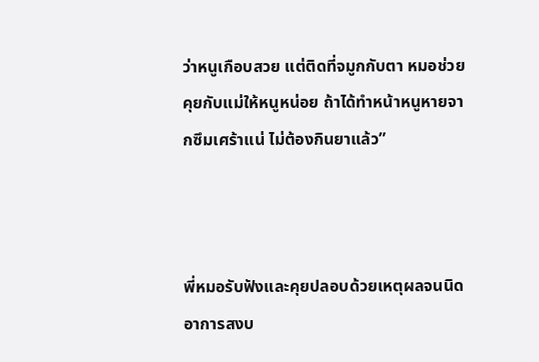ว่าหนูเกือบสวย แต่ติดที่จมูกกับตา หมอช่วยคุยกับแม่ให้หนูหน่อย ถ้าได้ทำหน้าหนูหายจากซึมเศร้าแน่ ไม่ต้องกินยาแล้ว”



พี่หมอรับฟังและคุยปลอบด้วยเหตุผลจนนิดอาการสงบ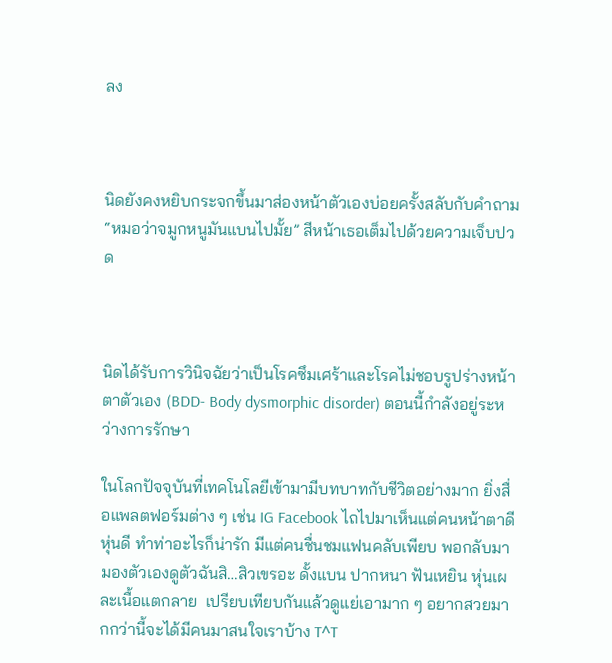ลง



นิดยังคงหยิบกระจกขึ้นมาส่องหน้าตัวเองบ่อยครั้งสลับกับคำถาม “หมอว่าจมูกหนูมันแบนไปมั้ย” สีหน้าเธอเต็มไปด้วยความเจ็บปวด



นิดได้รับการวินิจฉัยว่าเป็นโรคซึมเศร้าและโรคไม่ชอบรูปร่างหน้าตาตัวเอง (BDD- Body dysmorphic disorder) ตอนนี้กำลังอยู่ระหว่างการรักษา

ในโลกปัจจุบันที่เทคโนโลยีเข้ามามีบทบาทกับชีวิตอย่างมาก ยิ่งสื่อแพลตฟอร์มต่าง ๆ เช่น IG Facebook ไถไปมาเห็นแต่คนหน้าตาดีหุ่นดี ทำท่าอะไรก็น่ารัก มีแต่คนชื่นชมแฟนคลับเพียบ พอกลับมามองตัวเองดูตัวฉันสิ…สิวเขรอะ ดั้งแบน ปากหนา ฟันเหยิน หุ่นเผละเนื้อแตกลาย  เปรียบเทียบกันแล้วดูแย่เอามาก ๆ อยากสวยมากกว่านี้จะได้มีคนมาสนใจเราบ้าง T^T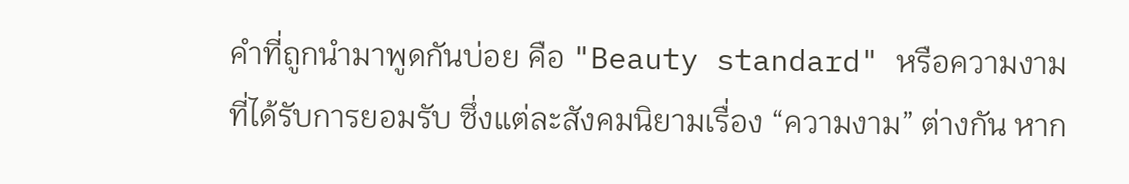คำที่ถูกนำมาพูดกันบ่อย คือ "Beauty standard" หรือความงามที่ได้รับการยอมรับ ซึ่งแต่ละสังคมนิยามเรื่อง “ความงาม” ต่างกัน หาก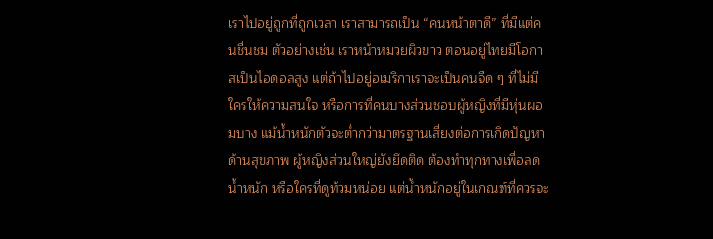เราไปอยู่ถูกที่ถูกเวลา เราสามารถเป็น “คนหน้าตาดี” ที่มีแต่คนชื่นชม ตัวอย่างเช่น เราหน้าหมวยผิวขาว ตอนอยู่ไทยมีโอกาสเป็นไอดอลสูง แต่ถ้าไปอยู่อเมริกาเราจะเป็นคนจืด ๆ ที่ไม่มีใครให้ความสนใจ หรือการที่คนบางส่วนชอบผู้หญิงที่มีหุ่นผอมบาง แม้น้ำหนักตัวจะต่ำกว่ามาตรฐานเสี่ยงต่อการเกิดปัญหาด้านสุขภาพ ผู้หญิงส่วนใหญ่ยังยึดติด ต้องทำทุกทางเพื่อลดน้ำหนัก หรือใครที่ดูท้วมหน่อย แต่น้ำหนักอยู่ในเกณฑ์ที่ควรจะ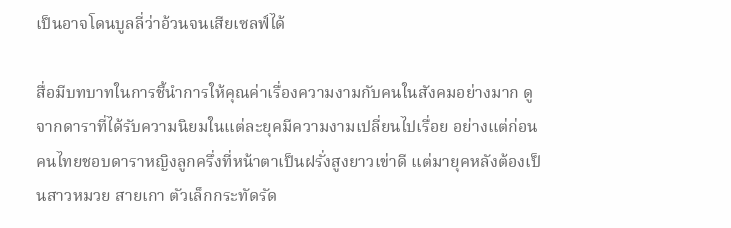เป็นอาจโดนบูลลี่ว่าอ้วนจนเสียเซลฟ์ได้

สื่อมีบทบาทในการชี้นำการให้คุณค่าเรื่องความงามกับคนในสังคมอย่างมาก ดูจากดาราที่ได้รับความนิยมในแต่ละยุคมีความงามเปลี่ยนไปเรื่อย อย่างแต่ก่อนคนไทยชอบดาราหญิงลูกครึ่งที่หน้าตาเป็นฝรั่งสูงยาวเข่าดี แต่มายุคหลังต้องเป็นสาวหมวย สายเกา ตัวเล็กกระทัดรัด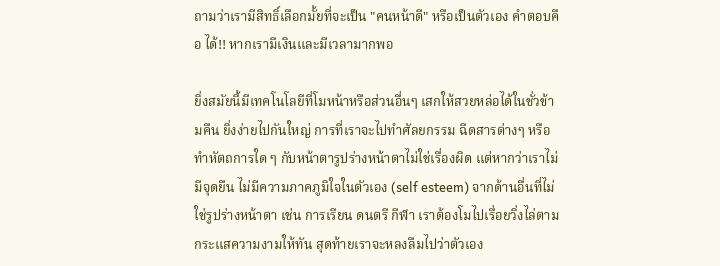ถามว่าเรามีสิทธิ์เลือกมั้ยที่จะเป็น "คนหน้าดี" หรือเป็นตัวเอง คำตอบคือ ได้!! หากเรามีเงินและมีเวลามากพอ

ยิ่งสมัยนี้มีเทคโนโลยีที่โมหน้าหรือส่วนอื่นๆ เสกให้สวยหล่อได้ในชั่วข้ามคืน ยิ่งง่ายไปกันใหญ่ การที่เราจะไปทำศัลยกรรม ฉีดสารต่างๆ หรือทำหัตถการใด ๆ กับหน้าตารูปร่างหน้าตาไม่ใช่เรื่องผิด แต่หากว่าเราไม่มีจุดยืน ไม่มีความภาคภูมิใจในตัวเอง (self esteem) จากด้านอื่นที่ไม่ใช่รูปร่างหน้าตา เช่น การเรียน ดนตรี กีฬา เราต้องโมไปเรื่อยวิ่งไล่ตามกระแสความงามให้ทัน สุดท้ายเราจะหลงลืมไปว่าตัวเอง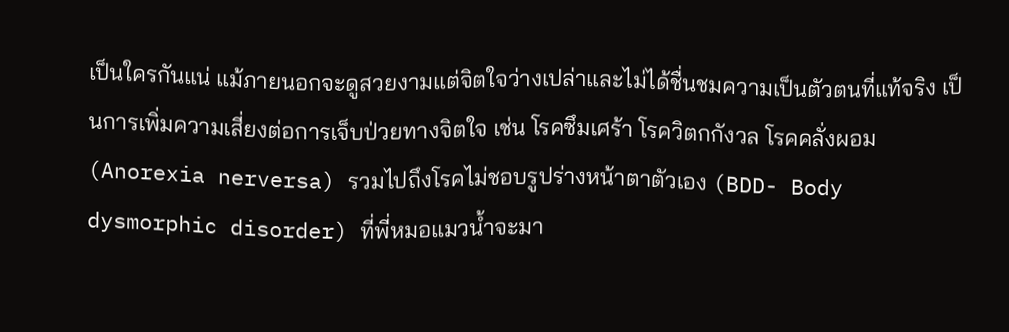เป็นใครกันแน่ แม้ภายนอกจะดูสวยงามแต่จิตใจว่างเปล่าและไม่ได้ชื่นชมความเป็นตัวตนที่แท้จริง เป็นการเพิ่มความเสี่ยงต่อการเจ็บป่วยทางจิตใจ เช่น โรคซึมเศร้า โรควิตกกังวล โรคคลั่งผอม (Anorexia nerversa) รวมไปถึงโรคไม่ชอบรูปร่างหน้าตาตัวเอง (BDD- Body dysmorphic disorder) ที่พี่หมอแมวน้ำจะมา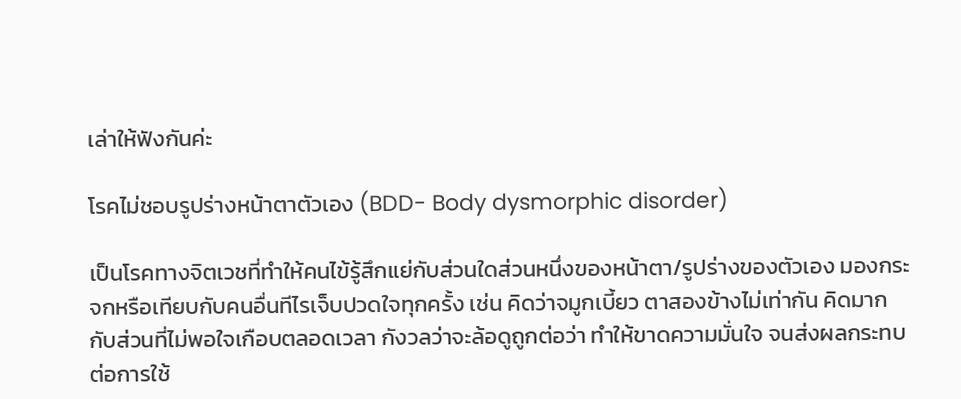เล่าให้ฟังกันค่ะ

โรคไม่ชอบรูปร่างหน้าตาตัวเอง (BDD- Body dysmorphic disorder)

เป็นโรคทางจิตเวชที่ทำให้คนไข้รู้สึกแย่กับส่วนใดส่วนหนึ่งของหน้าตา/รูปร่างของตัวเอง มองกระจกหรือเทียบกับคนอื่นทีไรเจ็บปวดใจทุกครั้ง เช่น คิดว่าจมูกเบี้ยว ตาสองข้างไม่เท่ากัน คิดมากกับส่วนที่ไม่พอใจเกือบตลอดเวลา กังวลว่าจะล้อดูถูกต่อว่า ทำให้ขาดความมั่นใจ จนส่งผลกระทบต่อการใช้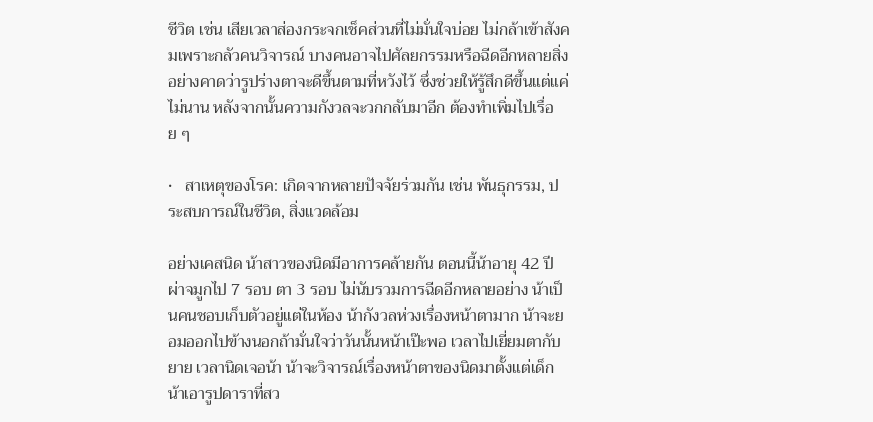ชีวิต เช่น เสียเวลาส่องกระจกเช็คส่วนที่ไม่มั่นใจบ่อย ไม่กล้าเข้าสังคมเพราะกลัวคนวิจารณ์ บางคนอาจไปศัลยกรรมหรือฉีดอีกหลายสิ่งอย่างคาดว่ารูปร่างตาจะดีขึ้นตามที่หวังไว้ ซึ่งช่วยให้รู้สึกดีขึ้นแต่แค่ไม่นาน หลังจากนั้นความกังวลจะวกกลับมาอีก ต้องทำเพิ่มไปเรื่อย ๆ

•   สาเหตุของโรค: เกิดจากหลายปัจจัยร่วมกัน เช่น พันธุกรรม, ประสบการณ์ในชีวิต, สิ่งแวดล้อม

อย่างเคสนิด น้าสาวของนิดมีอาการคล้ายกัน ตอนนี้น้าอายุ 42 ปี ผ่าจมูกไป 7 รอบ ตา 3 รอบ ไม่นับรวมการฉีดอีกหลายอย่าง น้าเป็นคนชอบเก็บตัวอยู่แต่ในห้อง น้ากังวลห่วงเรื่องหน้าตามาก น้าจะยอมออกไปข้างนอกถ้ามั่นใจว่าวันนั้นหน้าเป๊ะพอ เวลาไปเยี่ยมตากับยาย เวลานิดเจอน้า น้าจะวิจารณ์เรื่องหน้าตาของนิดมาตั้งแต่เด็ก น้าเอารูปดาราที่สว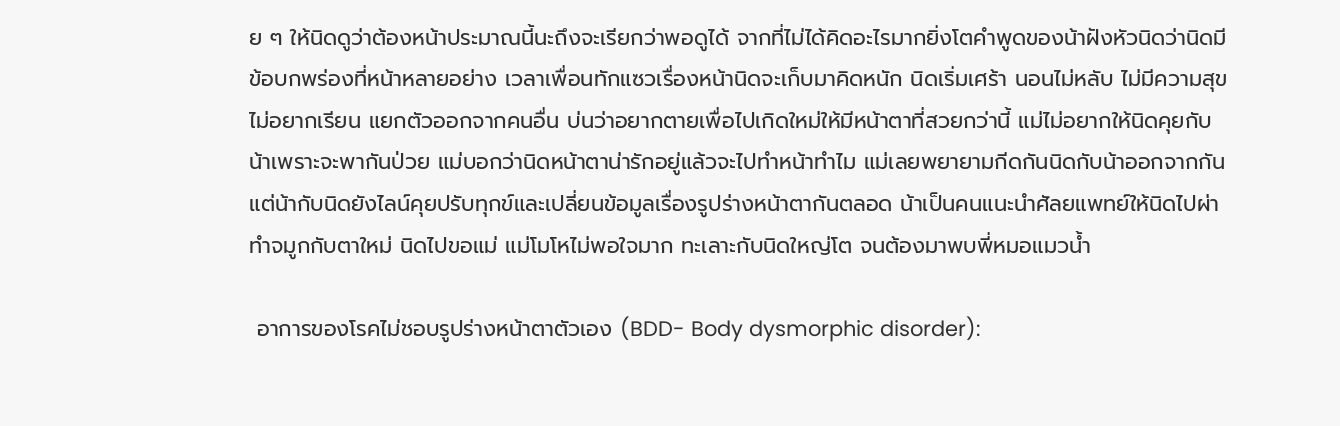ย ๆ ให้นิดดูว่าต้องหน้าประมาณนี้นะถึงจะเรียกว่าพอดูได้ จากที่ไม่ได้คิดอะไรมากยิ่งโตคำพูดของน้าฝังหัวนิดว่านิดมีข้อบกพร่องที่หน้าหลายอย่าง เวลาเพื่อนทักแซวเรื่องหน้านิดจะเก็บมาคิดหนัก นิดเริ่มเศร้า นอนไม่หลับ ไม่มีความสุข ไม่อยากเรียน แยกตัวออกจากคนอื่น บ่นว่าอยากตายเพื่อไปเกิดใหม่ให้มีหน้าตาที่สวยกว่านี้ แม่ไม่อยากให้นิดคุยกับน้าเพราะจะพากันป่วย แม่บอกว่านิดหน้าตาน่ารักอยู่แล้วจะไปทำหน้าทำไม แม่เลยพยายามกีดกันนิดกับน้าออกจากกัน แต่น้ากับนิดยังไลน์คุยปรับทุกข์และเปลี่ยนข้อมูลเรื่องรูปร่างหน้าตากันตลอด น้าเป็นคนแนะนำศัลยแพทย์ให้นิดไปผ่าทำจมูกกับตาใหม่ นิดไปขอแม่ แม่โมโหไม่พอใจมาก ทะเลาะกับนิดใหญ่โต จนต้องมาพบพี่หมอแมวน้ำ

 อาการของโรคไม่ชอบรูปร่างหน้าตาตัวเอง (BDD- Body dysmorphic disorder):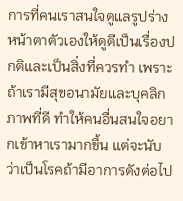การที่คนเราสนใจดูแลรูปร่างหน้าตาตัวเองให้ดูดีเป็นเรื่องปกติและเป็นสิ่งที่ควรทำ เพราะถ้าเรามีสุขอนามัยและบุคลิกภาพที่ดี ทำให้คนอื่นสนใจอยากเข้าหาเรามากขึ้น แต่จะนับว่าเป็นโรคถ้ามีอาการดังต่อไป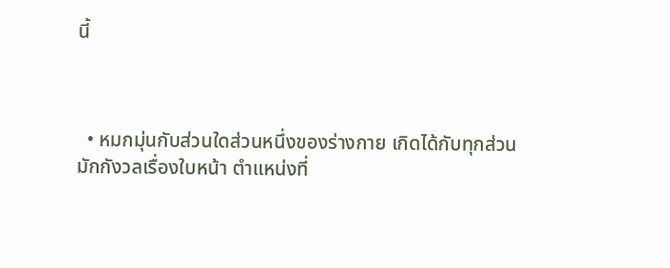นี้



  • หมกมุ่นกับส่วนใดส่วนหนึ่งของร่างกาย เกิดได้กับทุกส่วน มักกังวลเรื่องใบหน้า ตำแหน่งที่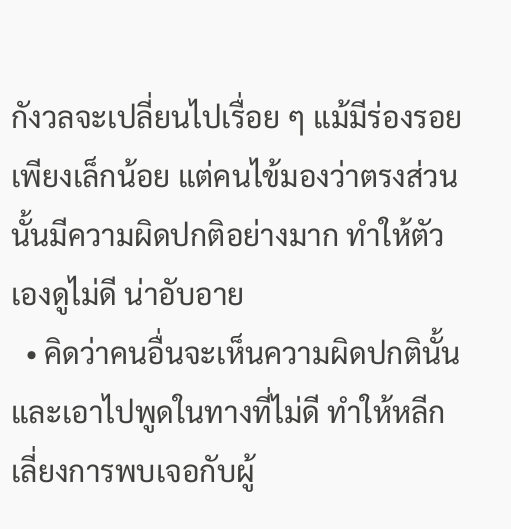กังวลจะเปลี่ยนไปเรื่อย ๆ แม้มีร่องรอยเพียงเล็กน้อย แต่คนไข้มองว่าตรงส่วนนั้นมีความผิดปกติอย่างมาก ทำให้ตัวเองดูไม่ดี น่าอับอาย
  • คิดว่าคนอื่นจะเห็นความผิดปกตินั้นและเอาไปพูดในทางที่ไม่ดี ทำให้หลีกเลี่ยงการพบเจอกับผู้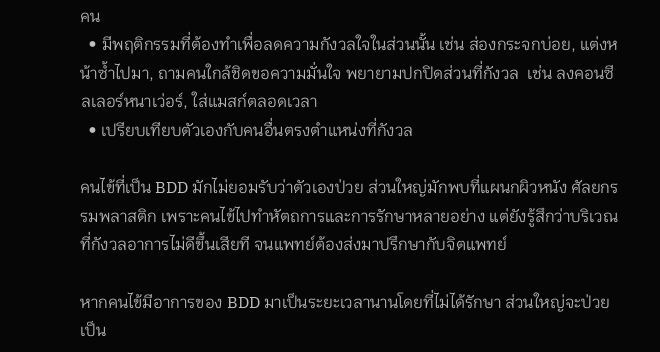คน
  • มีพฤติกรรมที่ต้องทำเพื่อลดความกังวลใจในส่วนนั้น เช่น ส่องกระจกบ่อย, แต่งหน้าซ้ำไปมา, ถามคนใกล้ชิดขอความมั่นใจ พยายามปกปิดส่วนที่กังวล  เช่น ลงคอนซีลเลอร์หนาเว่อร์, ใส่แมสก์ตลอดเวลา
  • เปรียบเทียบตัวเองกับคนอื่นตรงตำแหน่งที่กังวล

คนไข้ที่เป็น BDD มักไม่ยอมรับว่าตัวเองป่วย ส่วนใหญ่มักพบที่แผนกผิวหนัง ศัลยกรรมพลาสติก เพราะคนไข้ไปทำหัตถการและการรักษาหลายอย่าง แต่ยังรู้สึกว่าบริเวณที่กังวลอาการไม่ดีขึ้นเสียที จนแพทย์ต้องส่งมาปรึกษากับจิตแพทย์

หากคนไข้มีอาการของ BDD มาเป็นระยะเวลานานโดยที่ไม่ได้รักษา ส่วนใหญ่จะป่วยเป็น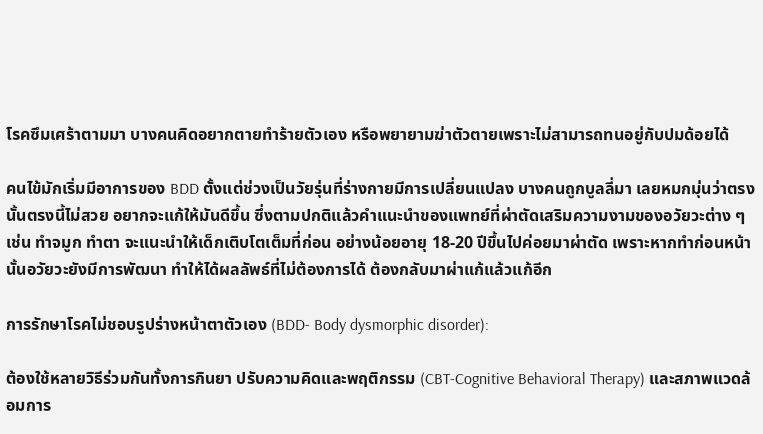โรคซึมเศร้าตามมา บางคนคิดอยากตายทำร้ายตัวเอง หรือพยายามฆ่าตัวตายเพราะไม่สามารถทนอยู่กับปมด้อยได้

คนไข้มักเริ่มมีอาการของ BDD ตั้งแต่ช่วงเป็นวัยรุ่นที่ร่างกายมีการเปลี่ยนแปลง บางคนถูกบูลลี่มา เลยหมกมุ่นว่าตรงนั้นตรงนี้ไม่สวย อยากจะแก้ให้มันดีขึ้น ซึ่งตามปกติแล้วคำแนะนำของแพทย์ที่ผ่าตัดเสริมความงามของอวัยวะต่าง ๆ เช่น ทำจมูก ทำตา จะแนะนำให้เด็กเติบโตเต็มที่ก่อน อย่างน้อยอายุ 18-20 ปีขึ้นไปค่อยมาผ่าตัด เพราะหากทำก่อนหน้านั้นอวัยวะยังมีการพัฒนา ทำให้ได้ผลลัพธ์ที่ไม่ต้องการได้ ต้องกลับมาผ่าแก้แล้วแก้อีก

การรักษาโรคไม่ชอบรูปร่างหน้าตาตัวเอง (BDD- Body dysmorphic disorder):

ต้องใช้หลายวิธีร่วมกันทั้งการกินยา ปรับความคิดและพฤติกรรม (CBT-Cognitive Behavioral Therapy) และสภาพแวดล้อมการ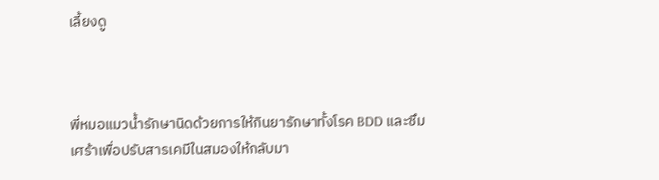เลี้ยงดู



พี่หมอแมวน้ำรักษานิดด้วยการให้กินยารักษาทั้งโรค BDD และซึมเศร้าเพื่อปรับสารเคมีในสมองให้กลับมา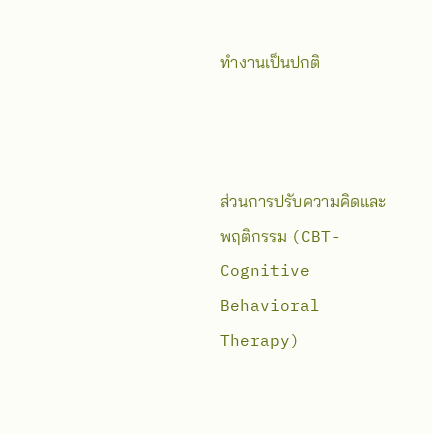ทำงานเป็นปกติ



ส่วนการปรับความคิดและพฤติกรรม (CBT-Cognitive Behavioral Therapy)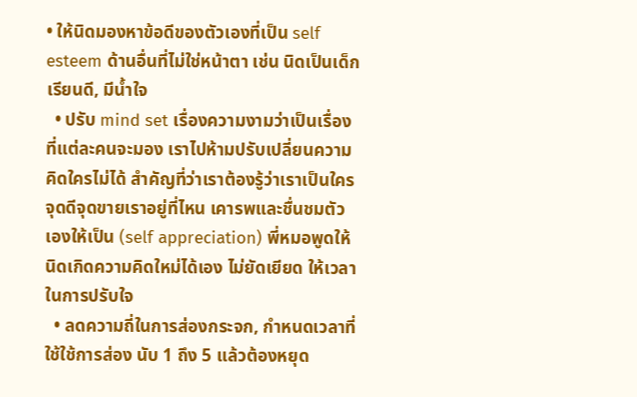• ให้นิดมองหาข้อดีของตัวเองที่เป็น self esteem ด้านอื่นที่ไม่ใช่หน้าตา เช่น นิดเป็นเด็กเรียนดี, มีน้ำใจ
  • ปรับ mind set เรื่องความงามว่าเป็นเรื่องที่แต่ละคนจะมอง เราไปห้ามปรับเปลี่ยนความคิดใครไม่ได้ สำคัญที่ว่าเราต้องรู้ว่าเราเป็นใคร จุดดีจุดขายเราอยู่ที่ไหน เคารพและชื่นชมตัวเองให้เป็น (self appreciation) พี่หมอพูดให้นิดเกิดความคิดใหม่ได้เอง ไม่ยัดเยียด ให้เวลาในการปรับใจ
  • ลดความถี่ในการส่องกระจก, กำหนดเวลาที่ใช้ใช้การส่อง นับ 1 ถึง 5 แล้วต้องหยุด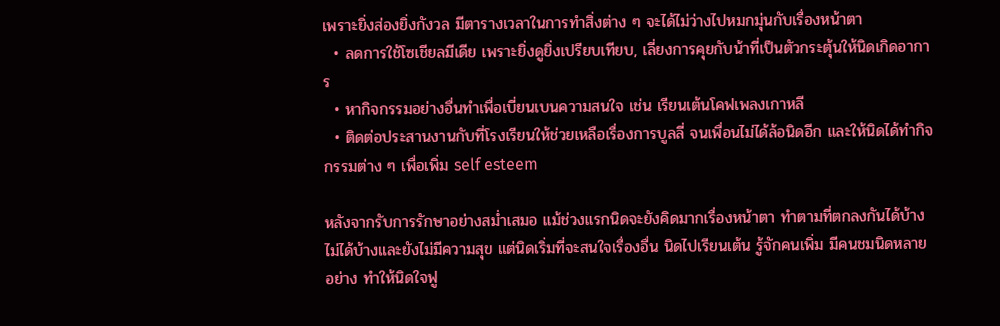เพราะยิ่งส่องยิ่งกังวล มีตารางเวลาในการทำสิ่งต่าง ๆ จะได้ไม่ว่างไปหมกมุ่นกับเรื่องหน้าตา
  • ลดการใช้โซเชียลมีเดีย เพราะยิ่งดูยิ่งเปรียบเทียบ, เลี่ยงการคุยกับน้าที่เป็นตัวกระตุ้นให้นิดเกิดอาการ
  • หากิจกรรมอย่างอื่นทำเพื่อเบี่ยนเบนความสนใจ เช่น เรียนเต้นโคฟเพลงเกาหลี
  • ติดต่อประสานงานกับที่โรงเรียนให้ช่วยเหลือเรื่องการบูลลี่ จนเพื่อนไม่ได้ล้อนิดอีก และให้นิดได้ทำกิจกรรมต่าง ๆ เพื่อเพิ่ม self esteem

หลังจากรับการรักษาอย่างสม่ำเสมอ แม้ช่วงแรกนิดจะยังคิดมากเรื่องหน้าตา ทำตามที่ตกลงกันได้บ้าง ไม่ได้บ้างและยังไม่มีความสุข แต่นิดเริ่มที่จะสนใจเรื่องอื่น นิดไปเรียนเต้น รู้จักคนเพิ่ม มีคนชมนิดหลายอย่าง ทำให้นิดใจฟู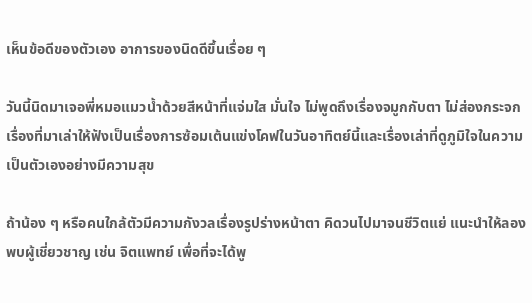เห็นข้อดีของตัวเอง อาการของนิดดีขึ้นเรื่อย ๆ

วันนี้นิดมาเจอพี่หมอแมวน้ำด้วยสีหน้าที่แจ่มใส มั่นใจ ไม่พูดถึงเรื่องจมูกกับตา ไม่ส่องกระจก เรื่องที่มาเล่าให้ฟังเป็นเรื่องการซ้อมเต้นแข่งโคฟในวันอาทิตย์นี้และเรื่องเล่าที่ดูภูมิใจในความเป็นตัวเองอย่างมีความสุข

ถ้าน้อง ๆ หรือคนใกล้ตัวมีความกังวลเรื่องรูปร่างหน้าตา คิดวนไปมาจนชีวิตแย่ แนะนำให้ลองพบผู้เชี่ยวชาญ เช่น จิตแพทย์ เพื่อที่จะได้พู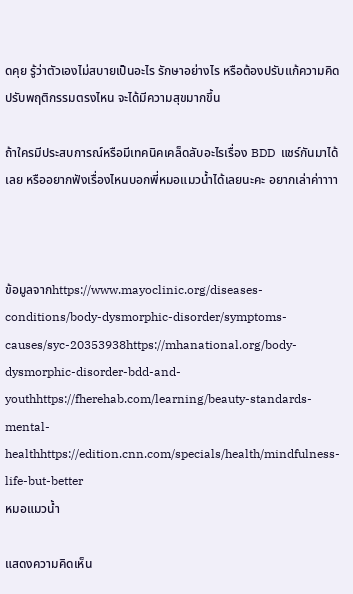ดคุย รู้ว่าตัวเองไม่สบายเป็นอะไร รักษาอย่างไร หรือต้องปรับแก้ความคิด ปรับพฤติกรรมตรงไหน จะได้มีความสุขมากขึ้น

ถ้าใครมีประสบการณ์หรือมีเทคนิคเคล็ดลับอะไรเรื่อง BDD  แชร์กันมาได้เลย หรืออยากฟังเรื่องไหนบอกพี่หมอแมวน้ำได้เลยนะคะ อยากเล่าค่าาาา



ข้อมูลจากhttps://www.mayoclinic.org/diseases-conditions/body-dysmorphic-disorder/symptoms-causes/syc-20353938https://mhanational.org/body-dysmorphic-disorder-bdd-and-youthhttps://fherehab.com/learning/beauty-standards-mental-healthhttps://edition.cnn.com/specials/health/mindfulness-life-but-better
หมอแมวน้ำ

แสดงความคิดเห็น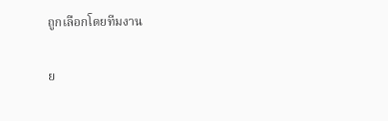ถูกเลือกโดยทีมงาน

ย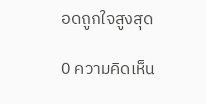อดถูกใจสูงสุด

0 ความคิดเห็น